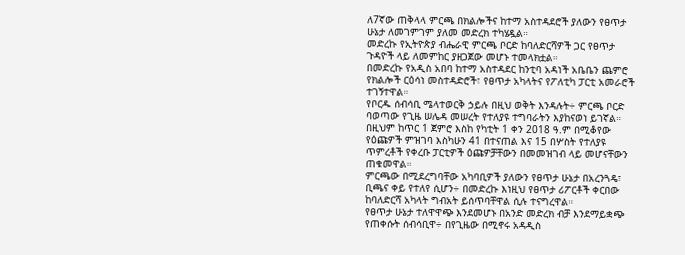ለ7ኛው ጠቅላላ ምርጫ በክልሎችና ከተማ አስተዳደሮች ያለውን የፀጥታ ሁኔታ ለመገምገም ያለመ መድረክ ተካሄዷል።
መድረኩ የኢትዮጵያ ብሔራዊ ምርጫ ቦርድ ከባለድርሻዎች ጋር የፀጥታ ጉዳዮች ላይ ለመምከር ያዘጋጀው መሆኑ ተመላክቷል።
በመድረኩ የአዲስ አበባ ከተማ አስተዳደር ከንቲባ አዳነች አቤቤን ጨምሮ የክልሎች ርዕሳነ መስተዳድሮች፣ የፀጥታ አካላትና የፖለቲካ ፓርቲ አመራሮች ተገኝተዋል።
የቦርዱ ሰብሳቢ ሜላተወርቅ ኃይሉ በዚህ ወቅት እንዳሉት÷ ምርጫ ቦርድ ባወጣው የጊዜ ሠሌዳ መሠረት የተለያዩ ተግባራትን እያከናወነ ይገኛል።
በዚህም ከጥር 1 ጀምሮ እስከ የካቲት 1 ቀን 2018 ዓ.ም በሚቆየው የዕጩዎች ምዝገባ እስካሁን 41 በተናጠል እና 15 በሦስት የተለያዩ ጥምረቶች የቀረቡ ፓርቲዎች ዕጩዎቻቸውን በመመዝገብ ላይ መሆናቸውን ጠቁመዋል።
ምርጫው በሚደረግባቸው አካባቢዎች ያለውን የፀጥታ ሁኔታ በአረንጓዴ፣ ቢጫና ቀይ የተለየ ሲሆን÷ በመድረኩ እነዚህ የፀጥታ ሪፖርቶች ቀርበው ከባለድርሻ አካላት ግብአት ይሰጥባቸዋል ሲሉ ተናግረዋል።
የፀጥታ ሁኔታ ተለዋዋጭ እንደመሆኑ በአንድ መድረክ ብቻ እንደማይቋጭ የጠቀሱት ሰብሳቢዋ÷ በየጊዜው በሚኖሩ አዳዲስ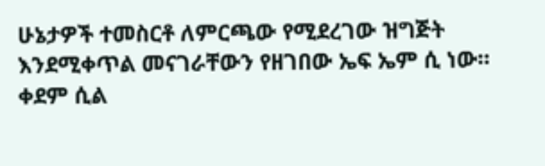ሁኔታዎች ተመስርቶ ለምርጫው የሚደረገው ዝግጅት እንደሚቀጥል መናገራቸውን የዘገበው ኤፍ ኤም ሲ ነው።
ቀደም ሲል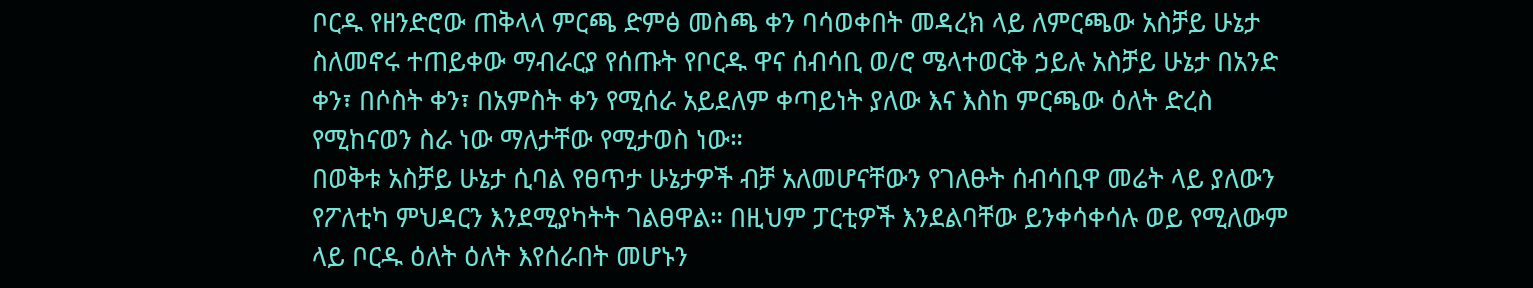ቦርዱ የዘንድሮው ጠቅላላ ምርጫ ድምፅ መስጫ ቀን ባሳወቀበት መዳረክ ላይ ለምርጫው አስቻይ ሁኔታ ስለመኖሩ ተጠይቀው ማብራርያ የሰጡት የቦርዱ ዋና ሰብሳቢ ወ/ሮ ሜላተወርቅ ኃይሉ አስቻይ ሁኔታ በአንድ ቀን፣ በሶስት ቀን፣ በአምስት ቀን የሚሰራ አይደለም ቀጣይነት ያለው እና እስከ ምርጫው ዕለት ድረስ የሚከናወን ስራ ነው ማለታቸው የሚታወስ ነው።
በወቅቱ አስቻይ ሁኔታ ሲባል የፀጥታ ሁኔታዎች ብቻ አለመሆናቸውን የገለፁት ሰብሳቢዋ መሬት ላይ ያለውን የፖለቲካ ምህዳርን እንደሚያካትት ገልፀዋል። በዚህም ፓርቲዎች እንደልባቸው ይንቀሳቀሳሉ ወይ የሚለውም ላይ ቦርዱ ዕለት ዕለት እየሰራበት መሆኑን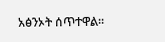አፅንኦት ሰጥተዋል።